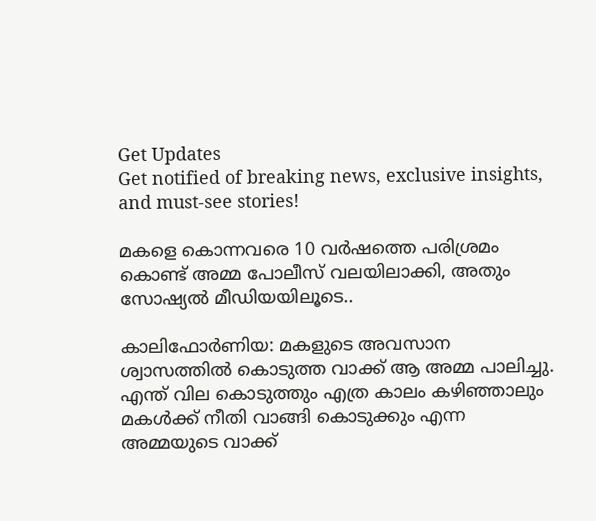Get Updates
Get notified of breaking news, exclusive insights, and must-see stories!

മകളെ കൊന്നവരെ 10 വര്‍ഷത്തെ പരിശ്രമം കൊണ്ട് അമ്മ പോലീസ് വലയിലാക്കി, അതും സോഷ്യല്‍ മീഡിയയിലൂടെ..

കാലിഫോര്‍ണിയ: മകളുടെ അവസാന ശ്വാസത്തില്‍ കൊടുത്ത വാക്ക് ആ അമ്മ പാലിച്ചു. എന്ത് വില കൊടുത്തും എത്ര കാലം കഴിഞ്ഞാലും മകള്‍ക്ക് നീതി വാങ്ങി കൊടുക്കും എന്ന അമ്മയുടെ വാക്ക്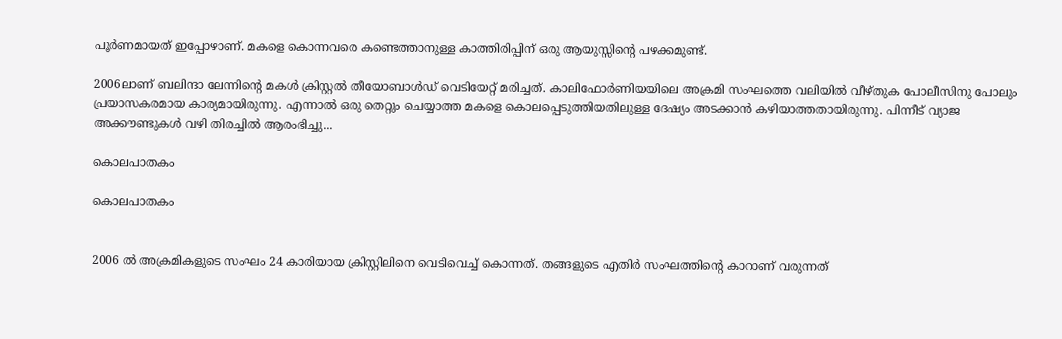പൂര്‍ണമായത് ഇപ്പോഴാണ്. മകളെ കൊന്നവരെ കണ്ടെത്താനുള്ള കാത്തിരിപ്പിന് ഒരു ആയുസ്സിന്റെ പഴക്കമുണ്ട്.

2006ലാണ് ബലിന്ദാ ലേന്നിന്റെ മകള്‍ ക്രിസ്റ്റല്‍ തീയോബാള്‍ഡ് വെടിയേറ്റ് മരിച്ചത്. കാലിഫോര്‍ണിയയിലെ അക്രമി സംഘത്തെ വലിയില്‍ വീഴ്തുക പോലീസിനു പോലും പ്രയാസകരമായ കാര്യമായിരുന്നു. എന്നാല്‍ ഒരു തെറ്റും ചെയ്യാത്ത മകളെ കൊലപ്പെടുത്തിയതിലുള്ള ദേഷ്യം അടക്കാന്‍ കഴിയാത്തതായിരുന്നു. പിന്നീട് വ്യാജ അക്കൗണ്ടുകള്‍ വഴി തിരച്ചില്‍ ആരംഭിച്ചു...

കൊലപാതകം

കൊലപാതകം


2006 ല്‍ അക്രമികളുടെ സംഘം 24 കാരിയായ ക്രിസ്റ്റിലിനെ വെടിവെച്ച് കൊന്നത്. തങ്ങളുടെ എതിര്‍ സംഘത്തിന്റെ കാറാണ് വരുന്നത്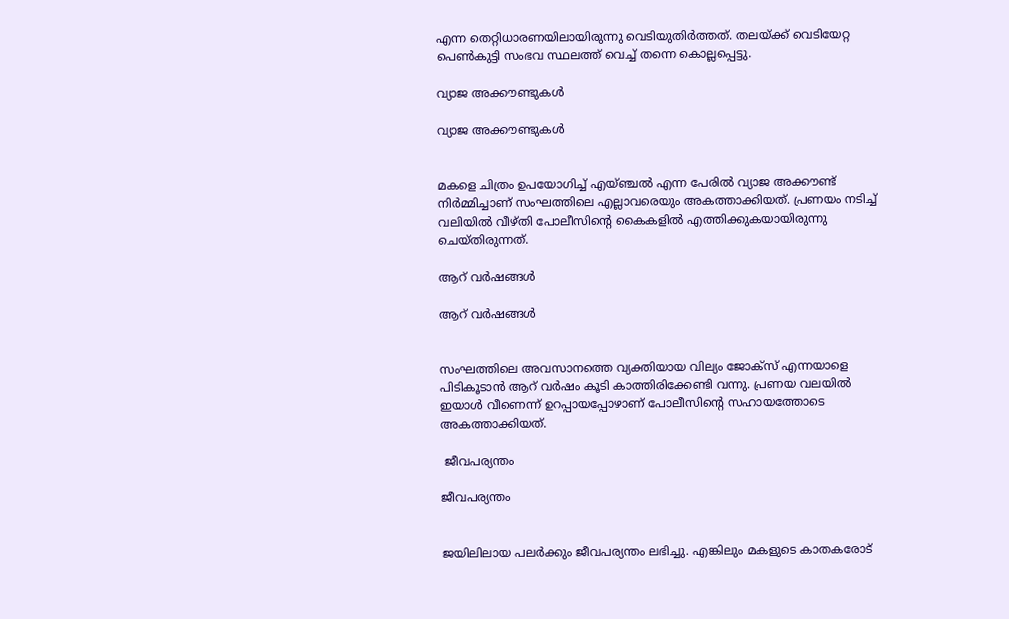എന്ന തെറ്റിധാരണയിലായിരുന്നു വെടിയുതിര്‍ത്തത്. തലയ്ക്ക് വെടിയേറ്റ പെണ്‍കുട്ടി സംഭവ സ്ഥലത്ത് വെച്ച് തന്നെ കൊല്ലപ്പെട്ടു.

വ്യാജ അക്കൗണ്ടുകള്‍

വ്യാജ അക്കൗണ്ടുകള്‍


മകളെ ചിത്രം ഉപയോഗിച്ച് എയ്ഞ്ചല്‍ എന്ന പേരില്‍ വ്യാജ അക്കൗണ്ട് നിര്‍മ്മിച്ചാണ് സംഘത്തിലെ എല്ലാവരെയും അകത്താക്കിയത്. പ്രണയം നടിച്ച് വലിയില്‍ വീഴ്തി പോലീസിന്റെ കൈകളില്‍ എത്തിക്കുകയായിരുന്നു ചെയ്തിരുന്നത്.

ആറ് വര്‍ഷങ്ങള്‍

ആറ് വര്‍ഷങ്ങള്‍


സംഘത്തിലെ അവസാനത്തെ വ്യക്തിയായ വില്യം ജോക്‌സ് എന്നയാളെ പിടികൂടാന്‍ ആറ് വര്‍ഷം കൂടി കാത്തിരിക്കേണ്ടി വന്നു. പ്രണയ വലയില്‍ ഇയാള്‍ വീണെന്ന് ഉറപ്പായപ്പോഴാണ് പോലീസിന്റെ സഹായത്തോടെ അകത്താക്കിയത്.

 ജീവപര്യന്തം

ജീവപര്യന്തം


ജയിലിലായ പലര്‍ക്കും ജീവപര്യന്തം ലഭിച്ചു. എങ്കിലും മകളുടെ കാതകരോട്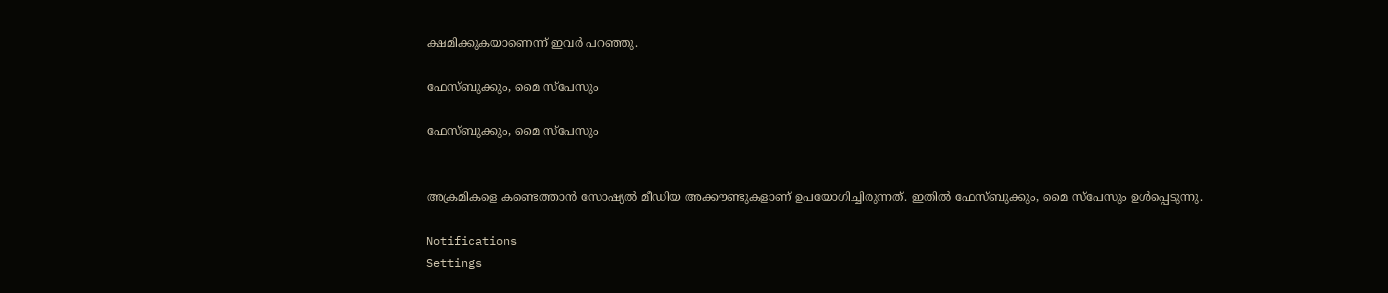ക്ഷമിക്കുകയാണെന്ന് ഇവര്‍ പറഞ്ഞു.

ഫേസ്ബുക്കും, മൈ സ്‌പേസും

ഫേസ്ബുക്കും, മൈ സ്‌പേസും


അക്രമികളെ കണ്ടെത്താന്‍ സോഷ്യല്‍ മീഡിയ അക്കൗണ്ടുകളാണ് ഉപയോഗിച്ചിരുന്നത്. ഇതില്‍ ഫേസ്ബുക്കും, മൈ സ്‌പേസും ഉള്‍പ്പെടുന്നു.

Notifications
Settings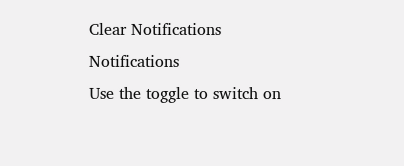Clear Notifications
Notifications
Use the toggle to switch on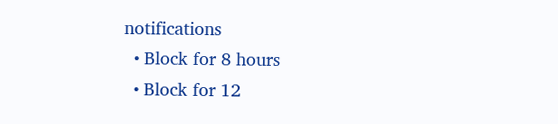notifications
  • Block for 8 hours
  • Block for 12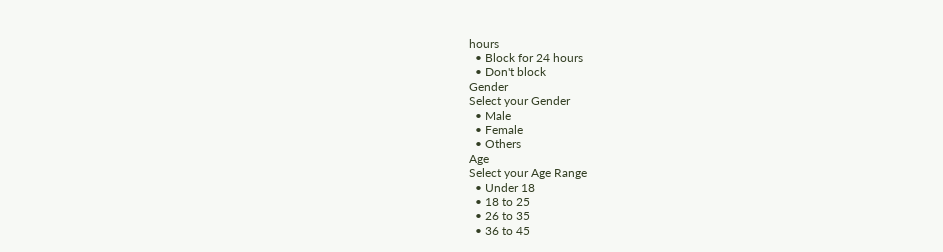hours
  • Block for 24 hours
  • Don't block
Gender
Select your Gender
  • Male
  • Female
  • Others
Age
Select your Age Range
  • Under 18
  • 18 to 25
  • 26 to 35
  • 36 to 45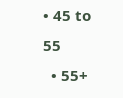• 45 to 55
  • 55+